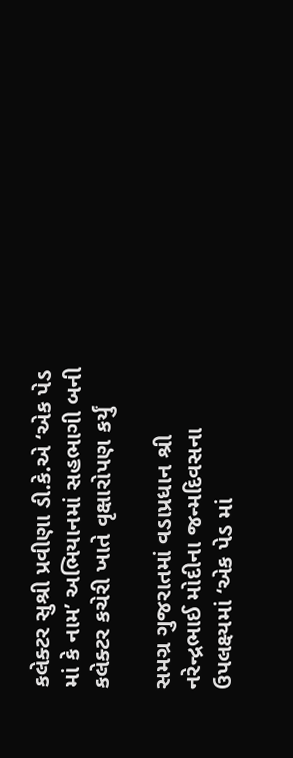કલેક્ટર સુશ્રી પ્રવીણા ડી.કે.એ ‘એક પેડ માં કે નામ’ અભિયાનમાં સહભાગી બની કલેક્ટર કચેરી ખાતે વૃક્ષારોપણ કર્યું

સમગ્ર ગુજરાતમાં વડાપ્રધાન શ્રી નરેન્દ્રભાઈ મોદીના જન્મદિવસના ઉપલક્ષ્યમાં ‘એક પેડ માં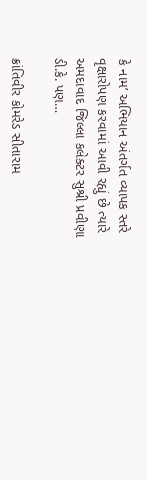કે નામ’ અભિયાન અંતર્ગત વ્યાપક સ્તરે વૃક્ષારોપણ કરવામાં આવી રહ્યું છે ત્યારે અમદાવાદ જિલ્લા કલેક્ટર સુશ્રી પ્રવીણા ડી.કે. પણ…

ક્રાંતિવીર કોમરેડ સીતારામ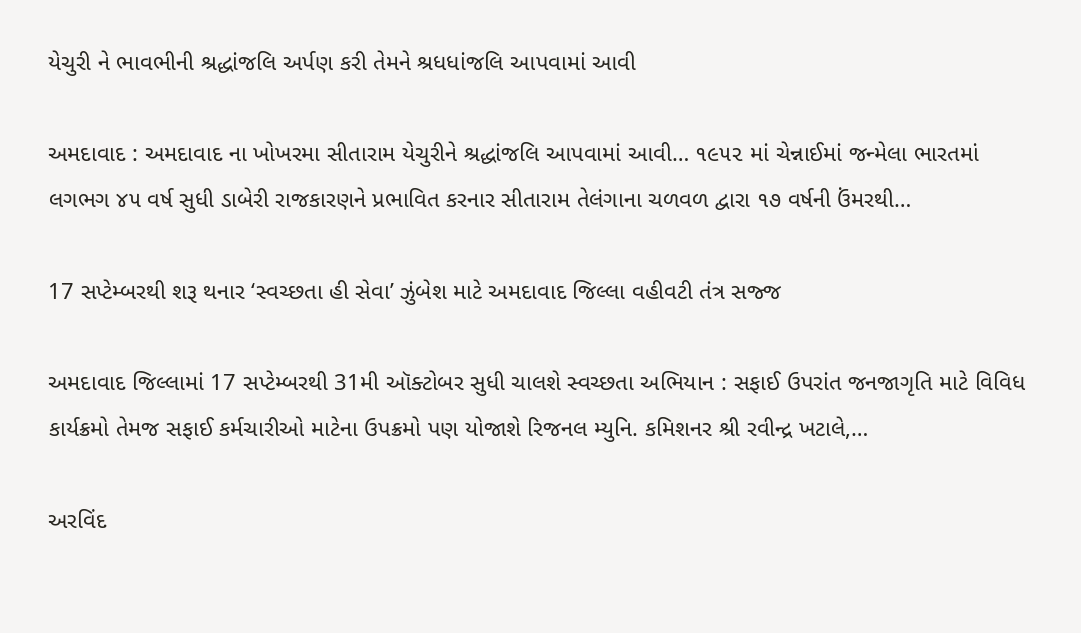યેચુરી ને ભાવભીની શ્રદ્ધાંજલિ અર્પણ કરી તેમને શ્રધધાંજલિ આપવામાં આવી

અમદાવાદ : અમદાવાદ ના ખોખરમા સીતારામ યેચુરીને શ્રદ્ધાંજલિ આપવામાં આવી… ૧૯૫૨ માં ચેન્નાઈમાં જન્મેલા ભારતમાં લગભગ ૪૫ વર્ષ સુધી ડાબેરી રાજકારણને પ્રભાવિત કરનાર સીતારામ તેલંગાના ચળવળ દ્વારા ૧૭ વર્ષની ઉંમરથી…

17 સપ્ટેમ્બરથી શરૂ થનાર ‘સ્વચ્છતા હી સેવા’ ઝુંબેશ માટે અમદાવાદ જિલ્લા વહીવટી તંત્ર સજ્જ

અમદાવાદ જિલ્લામાં 17 સપ્ટેમ્બરથી 31મી ઑક્ટોબર સુધી ચાલશે સ્વચ્છતા અભિયાન : સફાઈ ઉપરાંત જનજાગૃતિ માટે વિવિધ કાર્યક્રમો તેમજ સફાઈ કર્મચારીઓ માટેના ઉપક્રમો પણ યોજાશે રિજનલ મ્યુનિ. કમિશનર શ્રી રવીન્દ્ર ખટાલે,…

અરવિંદ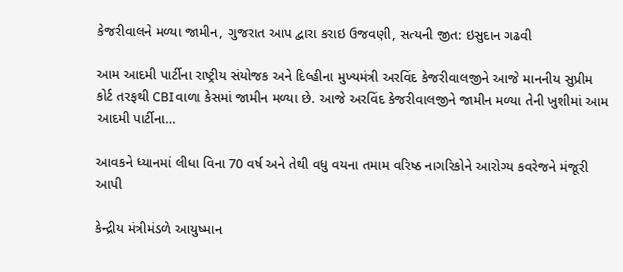કેજરીવાલને મળ્યા જામીન, ગુજરાત આપ દ્વારા કરાઇ ઉજવણી, સત્યની જીત: ઇસુદાન ગઢવી

આમ આદમી પાર્ટીના રાષ્ટ્રીય સંયોજક અને દિલ્હીના મુખ્યમંત્રી અરવિંદ કેજરીવાલજીને આજે માનનીય સુપ્રીમ કોર્ટ તરફથી CBIવાળા કેસમાં જામીન મળ્યા છે. આજે અરવિંદ કેજરીવાલજીને જામીન મળ્યા તેની ખુશીમાં આમ આદમી પાર્ટીના…

આવકને ધ્યાનમાં લીધા વિના 70 વર્ષ અને તેથી વધુ વયના તમામ વરિષ્ઠ નાગરિકોને આરોગ્ય કવરેજને મંજૂરી આપી

કેન્દ્રીય મંત્રીમંડળે આયુષ્માન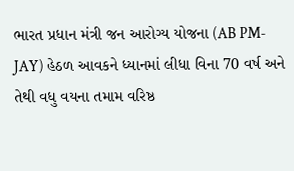ભારત પ્રધાન મંત્રી જન આરોગ્ય યોજના (AB PM-JAY) હેઠળ આવકને ધ્યાનમાં લીધા વિના 70 વર્ષ અને તેથી વધુ વયના તમામ વરિષ્ઠ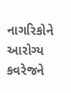નાગરિકોને આરોગ્ય કવરેજને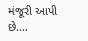મંજૂરી આપી છે.…